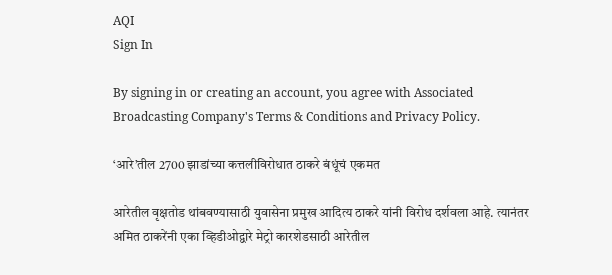AQI
Sign In

By signing in or creating an account, you agree with Associated Broadcasting Company's Terms & Conditions and Privacy Policy.

‘आरे’तील 2700 झाडांच्या कत्तलीविरोधात ठाकरे बंधूंचं एकमत

आरेतील वृक्षतोड थांबवण्यासाठी युवासेना प्रमुख आदित्य ठाकरे यांनी विरोध दर्शवला आहे. त्यानंतर अमित ठाकरेंनी एका व्हिडीओद्वारे मेट्रो कारशेडसाठी आरेतील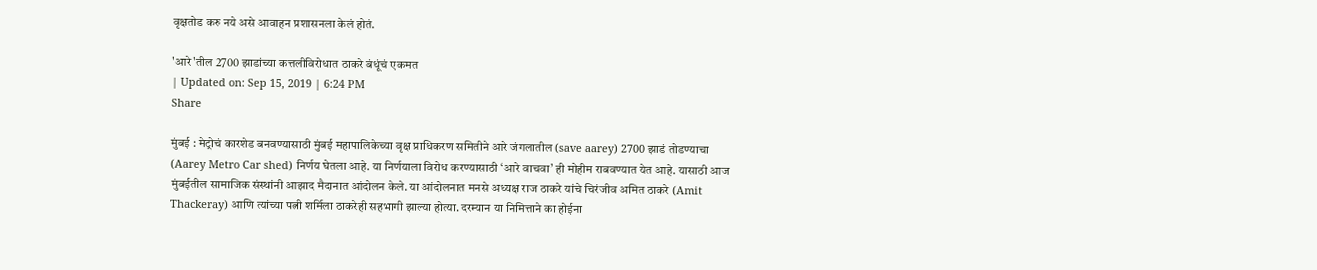वृक्षतोड करु नये असे आवाहन प्रशासनला केलं होतं.

'आरे'तील 2700 झाडांच्या कत्तलीविरोधात ठाकरे बंधूंचं एकमत
| Updated on: Sep 15, 2019 | 6:24 PM
Share

मुंबई : मेट्रोचं कारशेड बनवण्यासाठी मुंबई महापालिकेच्या वृक्ष प्राधिकरण समितीने आरे जंगलातील (save aarey) 2700 झाडं तोडण्याचा (Aarey Metro Car shed) निर्णय घेतला आहे. या निर्णयाला विरोध करण्यासाठी ‘आरे वाचवा’ ही मोहीम राबवण्यात येत आहे. यासाठी आज मुंबईतील सामाजिक संस्थांनी आझाद मैदानात आंदोलन केले. या आंदोलनात मनसे अध्यक्ष राज ठाकरे यांचे चिरंजीव अमित ठाकरे (Amit Thackeray) आणि त्यांच्या पत्नी शर्मिला ठाकरेही सहभागी झाल्या होत्या. दरम्यान या निमित्ताने का होईना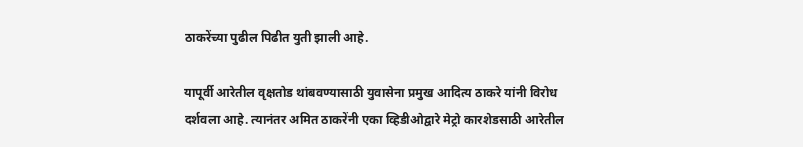ठाकरेंच्या पुढील पिढीत युती झाली आहे.

यापूर्वी आरेतील वृक्षतोड थांबवण्यासाठी युवासेना प्रमुख आदित्य ठाकरे यांनी विरोध दर्शवला आहे. त्यानंतर अमित ठाकरेंनी एका व्हिडीओद्वारे मेट्रो कारशेडसाठी आरेतील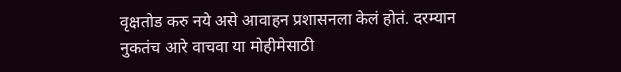वृक्षतोड करु नये असे आवाहन प्रशासनला केलं होतं. दरम्यान नुकतंच आरे वाचवा या मोहीमेसाठी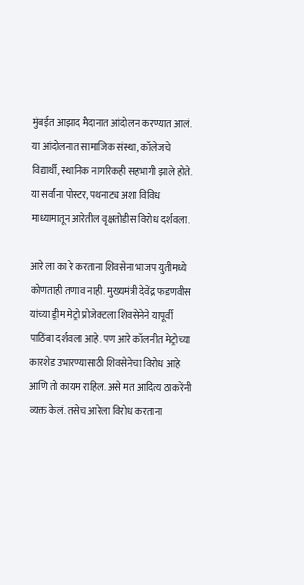मुंबईत आझाद मैदानात आंदोलन करण्यात आलं. या आंदोलनात सामाजिक संस्था, कॉलेजचे विद्यार्थी, स्थानिक नागरिकही सहभागी झाले होते. या सर्वांना पोस्टर, पथनाट्य अशा विविध माध्यामातून आरेतील वृक्षतोडीस विरोध दर्शवला.

आरे ला का रे करताना शिवसेना भाजप युतीमध्ये कोणताही तणाव नाही. मुख्यमंत्री देवेंद्र फडणवीस यांच्या ड्रीम मेट्रो प्रोजेक्टला शिवसेनेने यापूर्वी पाठिंबा दर्शवला आहे. पण आरे कॉलनीत मेट्रोच्या कारशेड उभारण्यासाठी शिवसेनेचा विरोध आहे आणि तो कायम राहिल. असे मत आदित्य ठाकरेंनी व्यक्त केलं. तसेच आरेला विरोध करताना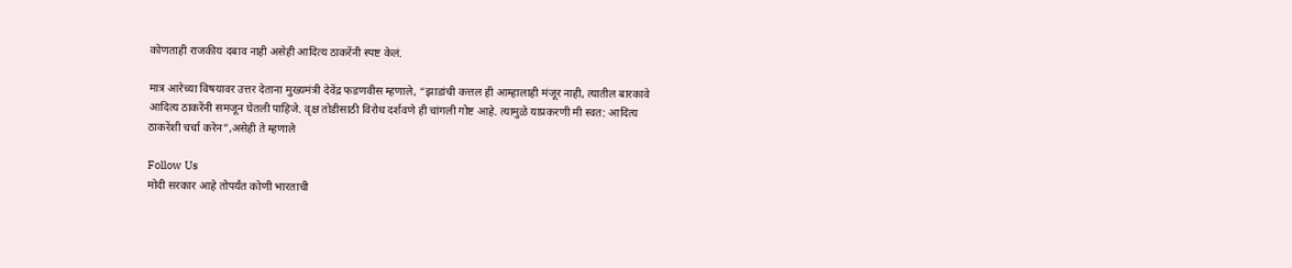कोणताही राजकीय दबाव नाही असेही आदित्य ठाकरेंनी स्पष्ट केलं.

मात्र आरेच्या विषयावर उत्तर देताना मुख्यमंत्री देवेंद्र फडणवीस म्हणाले, “झाडांची कत्तल ही आम्हालाही मंजूर नाही, त्यातील बारकावे आदित्य ठाकरेंनी समजून घेतली पाहिजे. वृक्ष तोडीसाठी विरोध दर्शवणे ही चांगली गोष्ट आहे. त्यामुळे याप्रकरणी मी स्वत: आदित्य ठाकरेंशी चर्चा करेन”,असेही ते म्हणाले

Follow Us
मोदी सरकार आहे तोपर्यंत कोणी भारताची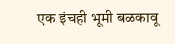एक इंचही भूमी बळकावू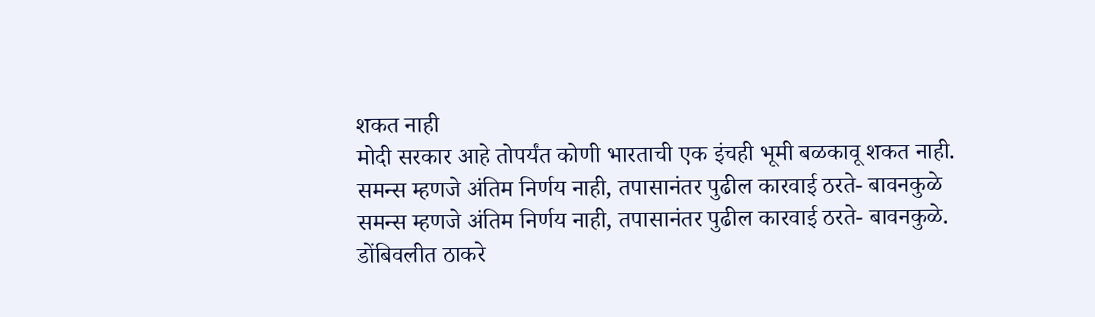शकत नाही
मोदी सरकार आहे तोपर्यंत कोणी भारताची एक इंचही भूमी बळकावू शकत नाही.
समन्स म्हणजे अंतिम निर्णय नाही, तपासानंतर पुढील कारवाई ठरते- बावनकुळे
समन्स म्हणजे अंतिम निर्णय नाही, तपासानंतर पुढील कारवाई ठरते- बावनकुळे.
डोंबिवलीत ठाकरे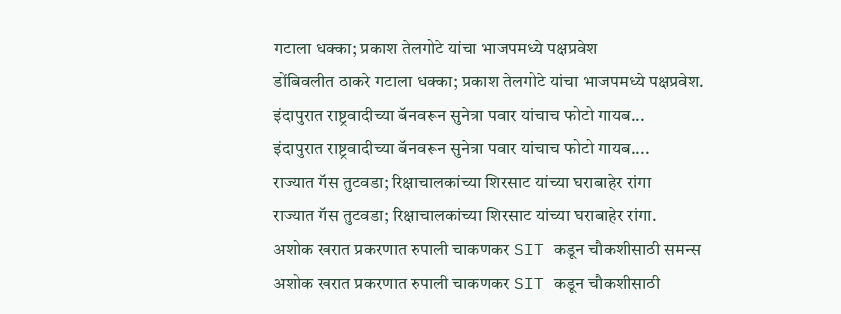गटाला धक्का; प्रकाश तेलगोटे यांचा भाजपमध्ये पक्षप्रवेश
डोंबिवलीत ठाकरे गटाला धक्का; प्रकाश तेलगोटे यांचा भाजपमध्ये पक्षप्रवेश.
इंदापुरात राष्ट्रवादीच्या बॅनवरून सुनेत्रा पवार यांचाच फोटो गायब...
इंदापुरात राष्ट्रवादीच्या बॅनवरून सुनेत्रा पवार यांचाच फोटो गायब....
राज्यात गॅस तुटवडा; रिक्षाचालकांच्या शिरसाट यांच्या घराबाहेर रांगा
राज्यात गॅस तुटवडा; रिक्षाचालकांच्या शिरसाट यांच्या घराबाहेर रांगा.
अशोक खरात प्रकरणात रुपाली चाकणकर SIT कडून चौकशीसाठी समन्स
अशोक खरात प्रकरणात रुपाली चाकणकर SIT कडून चौकशीसाठी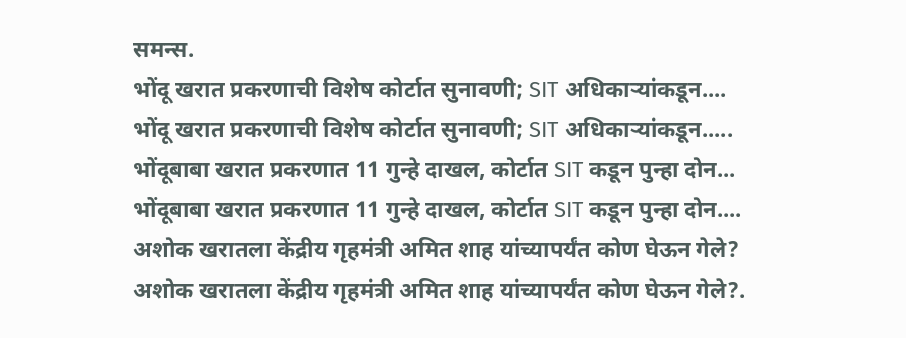समन्स.
भोंदू खरात प्रकरणाची विशेष कोर्टात सुनावणी; SIT अधिकाऱ्यांकडून....
भोंदू खरात प्रकरणाची विशेष कोर्टात सुनावणी; SIT अधिकाऱ्यांकडून.....
भोंदूबाबा खरात प्रकरणात 11 गुन्हे दाखल, कोर्टात SIT कडून पुन्हा दोन...
भोंदूबाबा खरात प्रकरणात 11 गुन्हे दाखल, कोर्टात SIT कडून पुन्हा दोन....
अशोक खरातला केंद्रीय गृहमंत्री अमित शाह यांच्यापर्यंत कोण घेऊन गेले?
अशोक खरातला केंद्रीय गृहमंत्री अमित शाह यांच्यापर्यंत कोण घेऊन गेले?.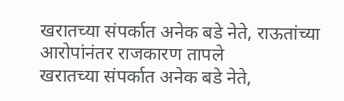खरातच्या संपर्कात अनेक बडे नेते, राऊतांच्या आरोपांनंतर राजकारण तापले
खरातच्या संपर्कात अनेक बडे नेते,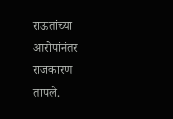राऊतांच्या आरोपांनंतर राजकारण तापले.